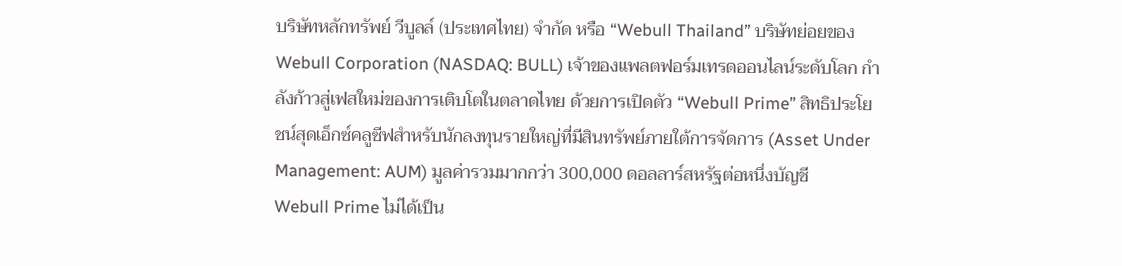บริษัทหลักทรัพย์ วีบูลล์ (ประเทศไทย) จำกัด หรือ “Webull Thailand” บริษัทย่อยของ Webull Corporation (NASDAQ: BULL) เจ้าของแพลตฟอร์มเทรดออนไลน์ระดับโลก กำลังก้าวสู่เฟสใหม่ของการเติบโตในตลาดไทย ด้วยการเปิดตัว “Webull Prime” สิทธิประโยชน์สุดเอ็กซ์คลูซีฟสำหรับนักลงทุนรายใหญ่ที่มีสินทรัพย์ภายใต้การจัดการ (Asset Under Management: AUM) มูลค่ารวมมากกว่า 300,000 ดอลลาร์สหรัฐต่อหนึ่งบัญชี
Webull Prime ไม่ได้เป็น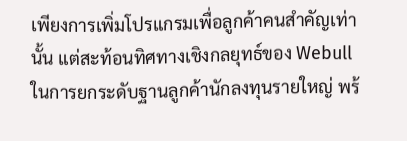เพียงการเพิ่มโปรแกรมเพื่อลูกค้าคนสำคัญเท่านั้น แต่สะท้อนทิศทางเชิงกลยุทธ์ของ Webull ในการยกระดับฐานลูกค้านักลงทุนรายใหญ่ พร้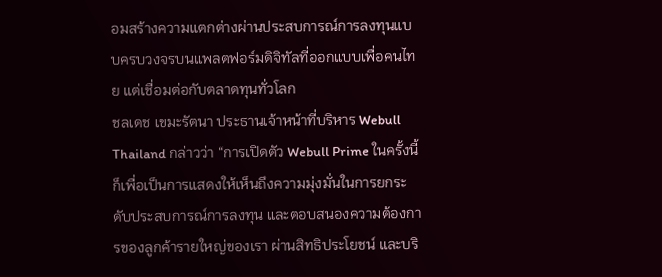อมสร้างความแตกต่างผ่านประสบการณ์การลงทุนแบบครบวงจรบนแพลตฟอร์มดิจิทัลที่ออกแบบเพื่อคนไทย แต่เชื่อมต่อกับตลาดทุนทั่วโลก
ชลเดช เขมะรัตนา ประธานเจ้าหน้าที่บริหาร Webull Thailand กล่าวว่า “การเปิดตัว Webull Prime ในครั้งนี้ ก็เพื่อเป็นการแสดงให้เห็นถึงความมุ่งมั่นในการยกระดับประสบการณ์การลงทุน และตอบสนองความต้องการของลูกค้ารายใหญ่ของเรา ผ่านสิทธิประโยชน์ และบริ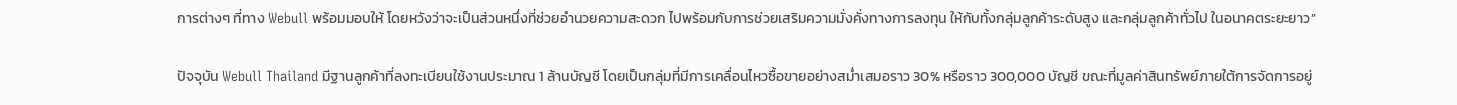การต่างๆ ที่ทาง Webull พร้อมมอบให้ โดยหวังว่าจะเป็นส่วนหนึ่งที่ช่วยอำนวยความสะดวก ไปพร้อมกับการช่วยเสริมความมั่งคั่งทางการลงทุน ให้กับทั้งกลุ่มลูกค้าระดับสูง และกลุ่มลูกค้าทั่วไป ในอนาคตระยะยาว”

ปัจจุบัน Webull Thailand มีฐานลูกค้าที่ลงทะเบียนใช้งานประมาณ 1 ล้านบัญชี โดยเป็นกลุ่มที่มีการเคลื่อนไหวซื้อขายอย่างสม่ำเสมอราว 30% หรือราว 300,000 บัญชี ขณะที่มูลค่าสินทรัพย์ภายใต้การจัดการอยู่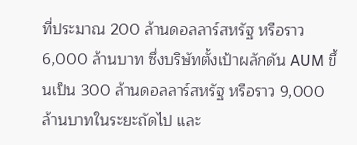ที่ประมาณ 200 ล้านดอลลาร์สหรัฐ หรือราว 6,000 ล้านบาท ซึ่งบริษัทตั้งเป้าผลักดัน AUM ขึ้นเป็น 300 ล้านดอลลาร์สหรัฐ หรือราว 9,000 ล้านบาทในระยะถัดไป และ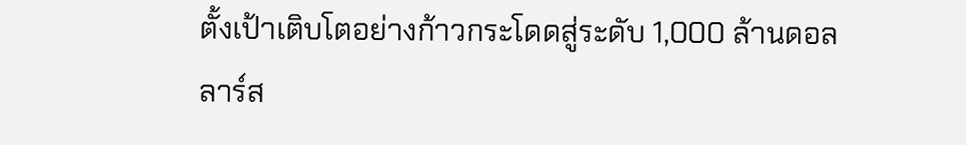ตั้งเป้าเติบโตอย่างก้าวกระโดดสู่ระดับ 1,000 ล้านดอลลาร์ส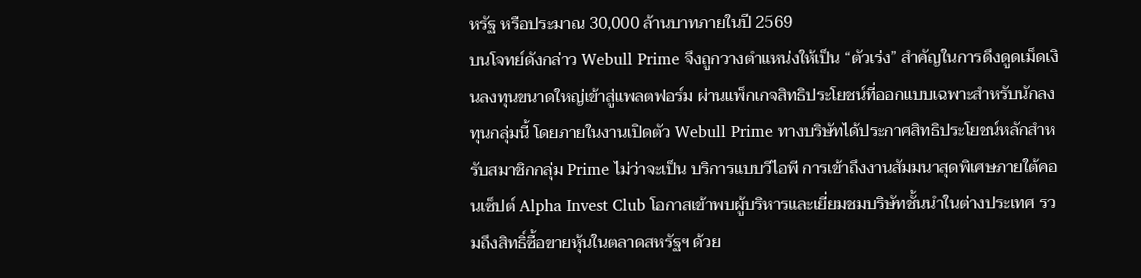หรัฐ หรือประมาณ 30,000 ล้านบาทภายในปี 2569
บนโจทย์ดังกล่าว Webull Prime จึงถูกวางตำแหน่งให้เป็น “ตัวเร่ง” สำคัญในการดึงดูดเม็ดเงินลงทุนขนาดใหญ่เข้าสู่แพลตฟอร์ม ผ่านแพ็กเกจสิทธิประโยชน์ที่ออกแบบเฉพาะสำหรับนักลงทุนกลุ่มนี้ โดยภายในงานเปิดตัว Webull Prime ทางบริษัทได้ประกาศสิทธิประโยชน์หลักสำหรับสมาชิกกลุ่ม Prime ไม่ว่าจะเป็น บริการแบบวีไอพี การเข้าถึงงานสัมมนาสุดพิเศษภายใต้คอนเซ็ปต์ Alpha Invest Club โอกาสเข้าพบผู้บริหารและเยี่ยมชมบริษัทชั้นนำในต่างประเทศ รวมถึงสิทธิ์ซื้อขายหุ้นในตลาดสหรัฐฯ ด้วย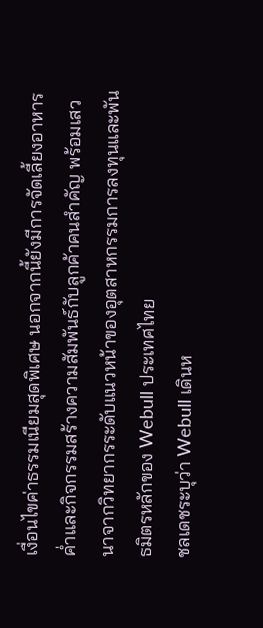เงื่อนไขค่าธรรมเนียมสุดพิเศษ นอกจากนี้ยังมีการจัดเลี้ยงอาหารค่ำและกิจกรรมสร้างความสัมพันธ์กับลูกค้าคนสำคัญ พร้อมเสวนาจากวิทยากรระดับแนวหน้าของอุตสาหกรรมการลงทุนและพันธมิตรหลักของ Webull ประเทศไทย
ชลเดชระบุว่า Webull เดินห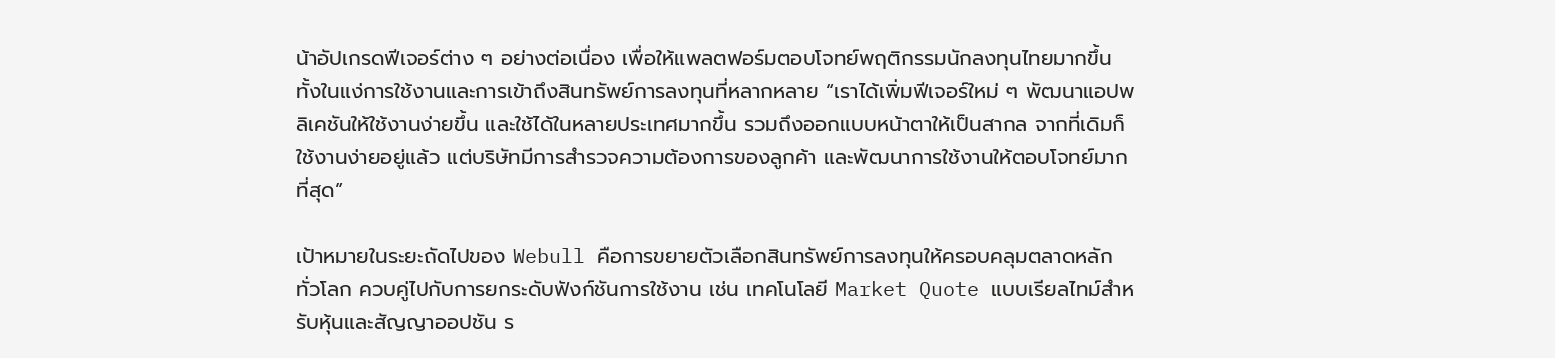น้าอัปเกรดฟีเจอร์ต่าง ๆ อย่างต่อเนื่อง เพื่อให้แพลตฟอร์มตอบโจทย์พฤติกรรมนักลงทุนไทยมากขึ้น ทั้งในแง่การใช้งานและการเข้าถึงสินทรัพย์การลงทุนที่หลากหลาย “เราได้เพิ่มฟีเจอร์ใหม่ ๆ พัฒนาแอปพลิเคชันให้ใช้งานง่ายขึ้น และใช้ได้ในหลายประเทศมากขึ้น รวมถึงออกแบบหน้าตาให้เป็นสากล จากที่เดิมก็ใช้งานง่ายอยู่แล้ว แต่บริษัทมีการสำรวจความต้องการของลูกค้า และพัฒนาการใช้งานให้ตอบโจทย์มากที่สุด”

เป้าหมายในระยะถัดไปของ Webull คือการขยายตัวเลือกสินทรัพย์การลงทุนให้ครอบคลุมตลาดหลักทั่วโลก ควบคู่ไปกับการยกระดับฟังก์ชันการใช้งาน เช่น เทคโนโลยี Market Quote แบบเรียลไทม์สำหรับหุ้นและสัญญาออปชัน ร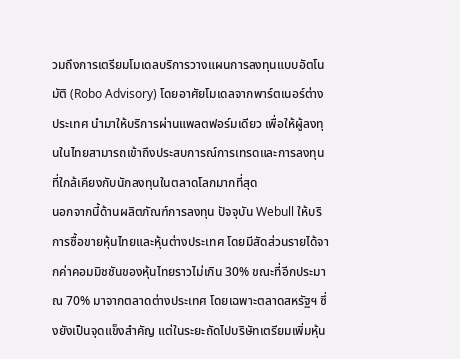วมถึงการเตรียมโมเดลบริการวางแผนการลงทุนแบบอัตโนมัติ (Robo Advisory) โดยอาศัยโมเดลจากพาร์ตเนอร์ต่างประเทศ นำมาให้บริการผ่านแพลตฟอร์มเดียว เพื่อให้ผู้ลงทุนในไทยสามารถเข้าถึงประสบการณ์การเทรดและการลงทุนที่ใกล้เคียงกับนักลงทุนในตลาดโลกมากที่สุด
นอกจากนี้ด้านผลิตภัณฑ์การลงทุน ปัจจุบัน Webull ให้บริการซื้อขายหุ้นไทยและหุ้นต่างประเทศ โดยมีสัดส่วนรายได้จากค่าคอมมิชชันของหุ้นไทยราวไม่เกิน 30% ขณะที่อีกประมาณ 70% มาจากตลาดต่างประเทศ โดยเฉพาะตลาดสหรัฐฯ ซึ่งยังเป็นจุดแข็งสำคัญ แต่ในระยะถัดไปบริษัทเตรียมเพิ่มหุ้น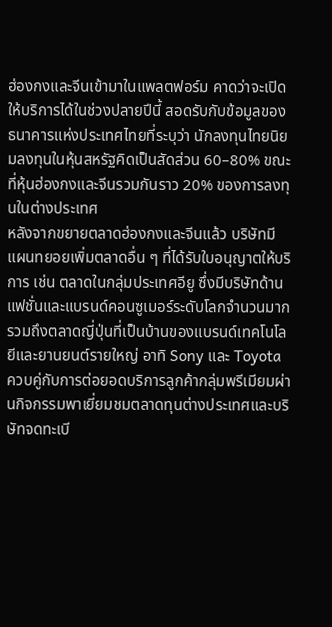ฮ่องกงและจีนเข้ามาในแพลตฟอร์ม คาดว่าจะเปิดให้บริการได้ในช่วงปลายปีนี้ สอดรับกับข้อมูลของธนาคารแห่งประเทศไทยที่ระบุว่า นักลงทุนไทยนิยมลงทุนในหุ้นสหรัฐคิดเป็นสัดส่วน 60–80% ขณะที่หุ้นฮ่องกงและจีนรวมกันราว 20% ของการลงทุนในต่างประเทศ
หลังจากขยายตลาดฮ่องกงและจีนแล้ว บริษัทมีแผนทยอยเพิ่มตลาดอื่น ๆ ที่ได้รับใบอนุญาตให้บริการ เช่น ตลาดในกลุ่มประเทศอียู ซึ่งมีบริษัทด้านแฟชั่นและแบรนด์คอนซูเมอร์ระดับโลกจำนวนมาก รวมถึงตลาดญี่ปุ่นที่เป็นบ้านของแบรนด์เทคโนโลยีและยานยนต์รายใหญ่ อาทิ Sony และ Toyota ควบคู่กับการต่อยอดบริการลูกค้ากลุ่มพรีเมียมผ่านกิจกรรมพาเยี่ยมชมตลาดทุนต่างประเทศและบริษัทจดทะเบี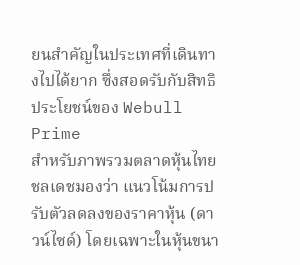ยนสำคัญในประเทศที่เดินทางไปได้ยาก ซึ่งสอดรับกับสิทธิประโยชน์ของ Webull Prime
สำหรับภาพรวมตลาดหุ้นไทย ชลเดชมองว่า แนวโน้มการปรับตัวลดลงของราคาหุ้น (ดาวน์ไซด์) โดยเฉพาะในหุ้นขนา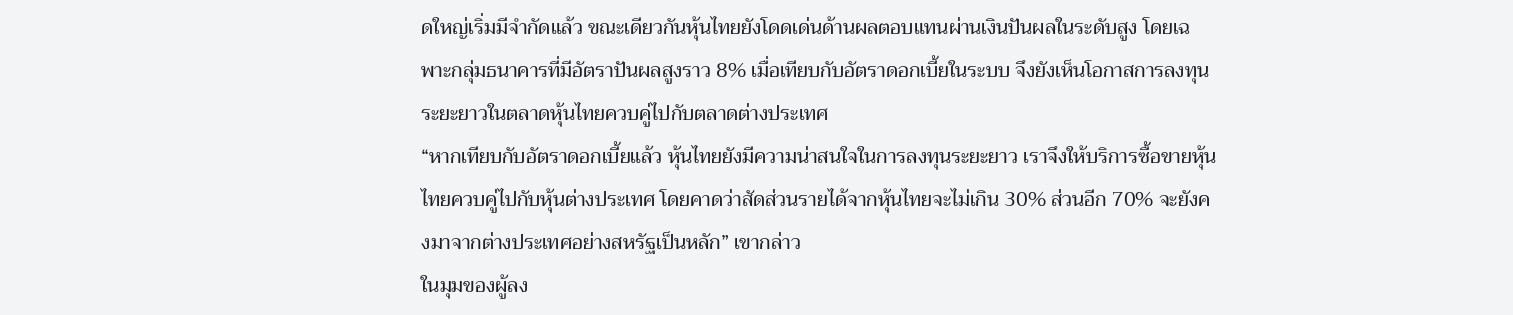ดใหญ่เริ่มมีจำกัดแล้ว ขณะเดียวกันหุ้นไทยยังโดดเด่นด้านผลตอบแทนผ่านเงินปันผลในระดับสูง โดยเฉพาะกลุ่มธนาคารที่มีอัตราปันผลสูงราว 8% เมื่อเทียบกับอัตราดอกเบี้ยในระบบ จึงยังเห็นโอกาสการลงทุนระยะยาวในตลาดหุ้นไทยควบคู่ไปกับตลาดต่างประเทศ
“หากเทียบกับอัตราดอกเบี้ยแล้ว หุ้นไทยยังมีความน่าสนใจในการลงทุนระยะยาว เราจึงให้บริการซื้อขายหุ้นไทยควบคู่ไปกับหุ้นต่างประเทศ โดยคาดว่าสัดส่วนรายได้จากหุ้นไทยจะไม่เกิน 30% ส่วนอีก 70% จะยังคงมาจากต่างประเทศอย่างสหรัฐเป็นหลัก” เขากล่าว
ในมุมของผู้ลง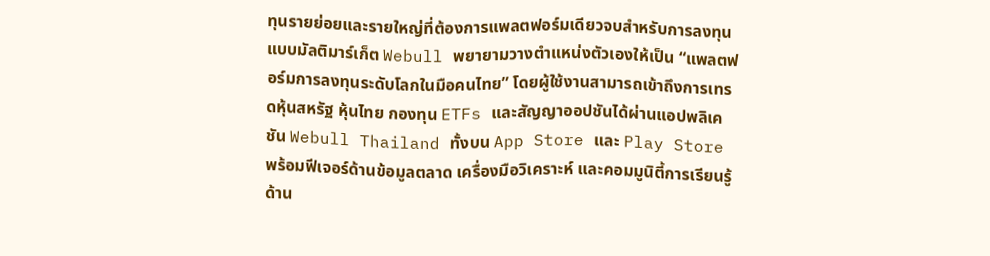ทุนรายย่อยและรายใหญ่ที่ต้องการแพลตฟอร์มเดียวจบสำหรับการลงทุนแบบมัลติมาร์เก็ต Webull พยายามวางตำแหน่งตัวเองให้เป็น “แพลตฟอร์มการลงทุนระดับโลกในมือคนไทย” โดยผู้ใช้งานสามารถเข้าถึงการเทรดหุ้นสหรัฐ หุ้นไทย กองทุน ETFs และสัญญาออปชันได้ผ่านแอปพลิเคชัน Webull Thailand ทั้งบน App Store และ Play Store พร้อมฟีเจอร์ด้านข้อมูลตลาด เครื่องมือวิเคราะห์ และคอมมูนิตี้การเรียนรู้ด้าน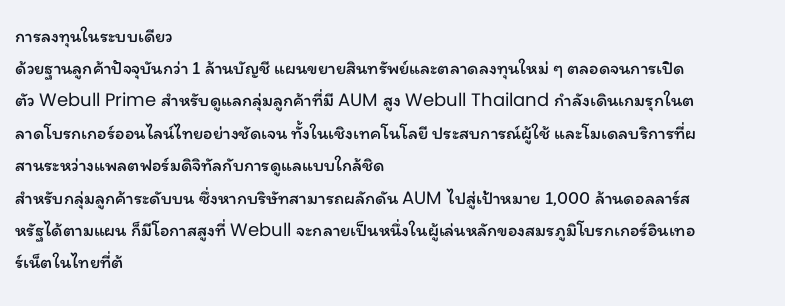การลงทุนในระบบเดียว
ด้วยฐานลูกค้าปัจจุบันกว่า 1 ล้านบัญชี แผนขยายสินทรัพย์และตลาดลงทุนใหม่ ๆ ตลอดจนการเปิดตัว Webull Prime สำหรับดูแลกลุ่มลูกค้าที่มี AUM สูง Webull Thailand กำลังเดินเกมรุกในตลาดโบรกเกอร์ออนไลน์ไทยอย่างชัดเจน ทั้งในเชิงเทคโนโลยี ประสบการณ์ผู้ใช้ และโมเดลบริการที่ผสานระหว่างแพลตฟอร์มดิจิทัลกับการดูแลแบบใกล้ชิด
สำหรับกลุ่มลูกค้าระดับบน ซึ่งหากบริษัทสามารถผลักดัน AUM ไปสู่เป้าหมาย 1,000 ล้านดอลลาร์สหรัฐได้ตามแผน ก็มีโอกาสสูงที่ Webull จะกลายเป็นหนึ่งในผู้เล่นหลักของสมรภูมิโบรกเกอร์อินเทอร์เน็ตในไทยที่ต้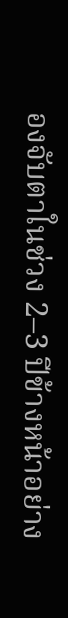องจับตาในช่วง 2–3 ปีข้างหน้าอย่าง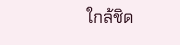ใกล้ชิด